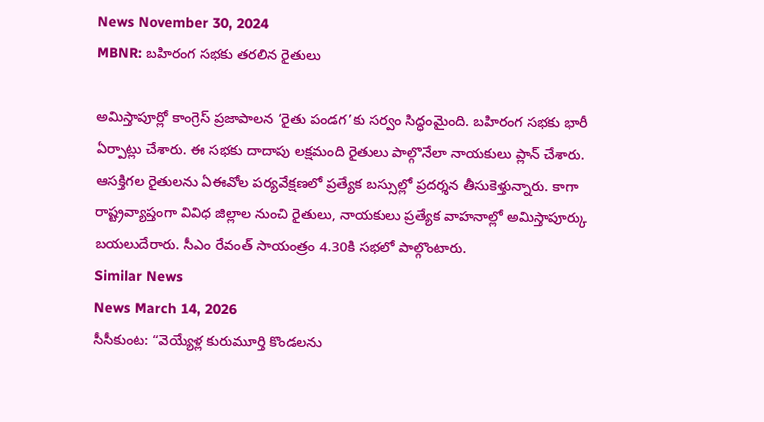News November 30, 2024
MBNR: బహిరంగ సభకు తరలిన రైతులు

అమిస్తాపూర్లో కాంగ్రెస్ ప్రజాపాలన ‘రైతు పండగ’కు సర్వం సిద్ధంమైంది. బహిరంగ సభకు భారీ ఏర్పాట్లు చేశారు. ఈ సభకు దాదాపు లక్షమంది రైతులు పాల్గొనేలా నాయకులు ప్లాన్ చేశారు. ఆసక్తిగల రైతులను ఏఈవోల పర్యవేక్షణలో ప్రత్యేక బస్సుల్లో ప్రదర్శన తీసుకెళ్తున్నారు. కాగా రాష్ట్రవ్యాప్తంగా వివిధ జిల్లాల నుంచి రైతులు, నాయకులు ప్రత్యేక వాహనాల్లో అమిస్తాపూర్కు బయలుదేరారు. సీఎం రేవంత్ సాయంత్రం 4.30కి సభలో పాల్గొంటారు.
Similar News
News March 14, 2026
సీసీకుంట: “వెయ్యేళ్ల కురుమూర్తి కొండలను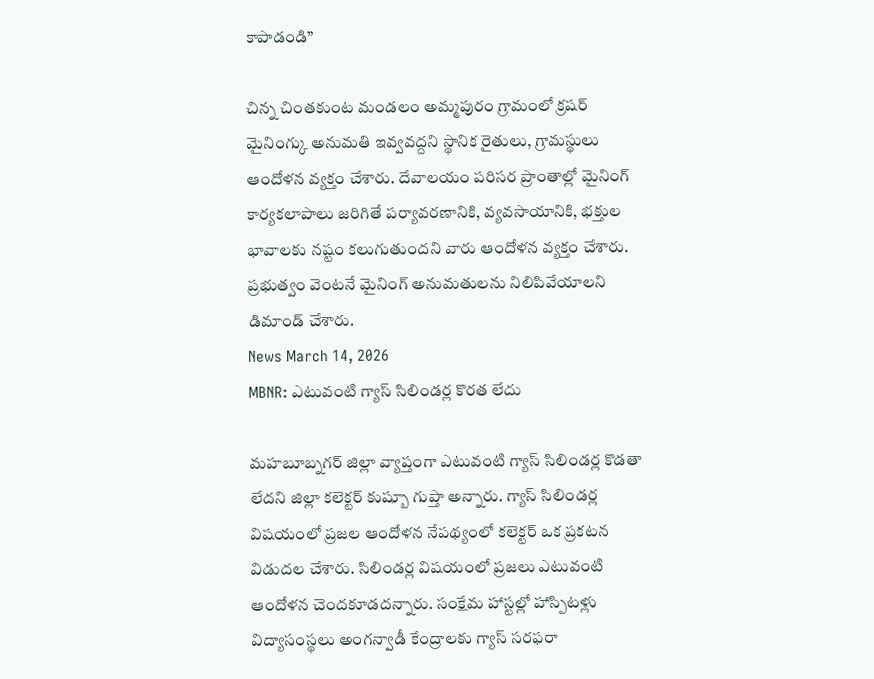కాపాడండి”

చిన్న చింతకుంట మండలం అమ్మపురం గ్రామంలో క్రషర్ మైనింగ్కు అనుమతి ఇవ్వవద్దని స్థానిక రైతులు, గ్రామస్థులు ఆందోళన వ్యక్తం చేశారు. దేవాలయం పరిసర ప్రాంతాల్లో మైనింగ్ కార్యకలాపాలు జరిగితే పర్యావరణానికి, వ్యవసాయానికి, భక్తుల భావాలకు నష్టం కలుగుతుందని వారు ఆందోళన వ్యక్తం చేశారు. ప్రభుత్వం వెంటనే మైనింగ్ అనుమతులను నిలిపివేయాలని డిమాండ్ చేశారు.
News March 14, 2026
MBNR: ఎటువంటి గ్యాస్ సిలిండర్ల కొరత లేదు

మహబూబ్నగర్ జిల్లా వ్యాప్తంగా ఎటువంటి గ్యాస్ సిలిండర్ల కొడతా లేదని జిల్లా కలెక్టర్ కుష్బూ గుప్తా అన్నారు. గ్యాస్ సిలిండర్ల విషయంలో ప్రజల ఆందోళన నేపథ్యంలో కలెక్టర్ ఒక ప్రకటన విడుదల చేశారు. సిలిండర్ల విషయంలో ప్రజలు ఎటువంటి ఆందోళన చెందకూడదన్నారు. సంక్షేమ హాస్టల్లో హాస్పిటళ్లు విద్యాసంస్థలు అంగన్వాడీ కేంద్రాలకు గ్యాస్ సరఫరా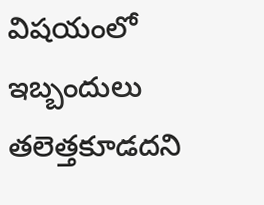విషయంలో ఇబ్బందులు తలెత్తకూడదని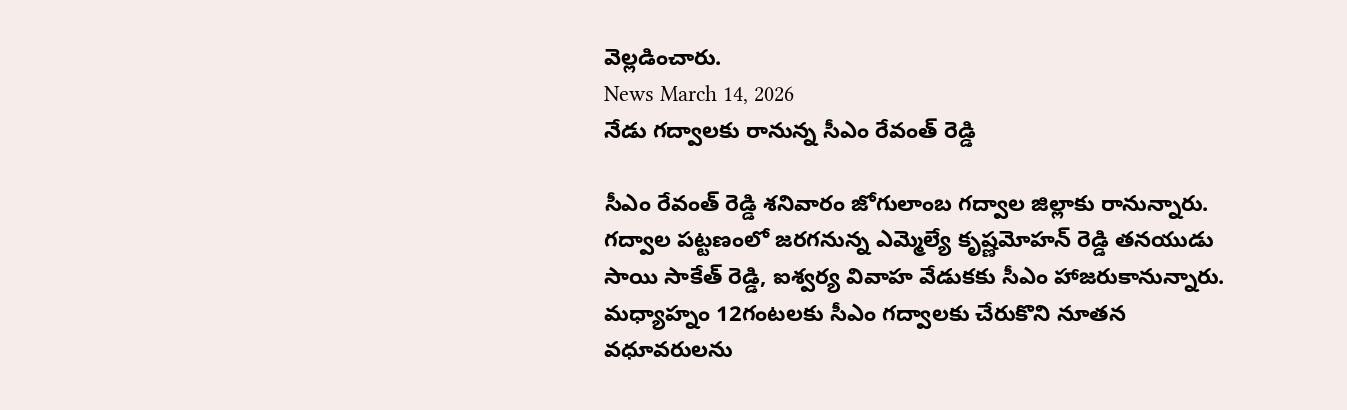వెల్లడించారు.
News March 14, 2026
నేడు గద్వాలకు రానున్న సీఎం రేవంత్ రెడ్డి

సీఎం రేవంత్ రెడ్డి శనివారం జోగులాంబ గద్వాల జిల్లాకు రానున్నారు. గద్వాల పట్టణంలో జరగనున్న ఎమ్మెల్యే కృష్ణమోహన్ రెడ్డి తనయుడు సాయి సాకేత్ రెడ్డి, ఐశ్వర్య వివాహ వేడుకకు సీఎం హాజరుకానున్నారు. మధ్యాహ్నం 12గంటలకు సీఎం గద్వాలకు చేరుకొని నూతన వధూవరులను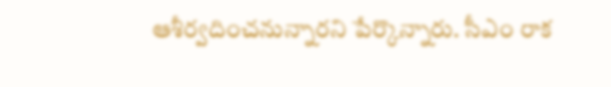ఆశీర్వదించనున్నారని పేర్కొన్నారు. సీఎం రాక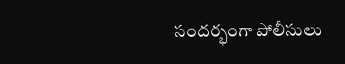సందర్భంగా పోలీసులు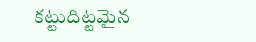కట్టుదిట్టమైన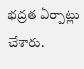భద్రత ఏర్పాట్లు చేశారు.